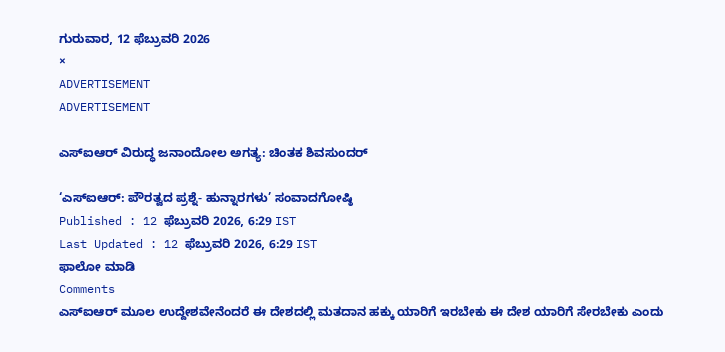ಗುರುವಾರ, 12 ಫೆಬ್ರುವರಿ 2026
×
ADVERTISEMENT
ADVERTISEMENT

ಎಸ್‌ಐಆರ್‌ ವಿರುದ್ಧ ಜನಾಂದೋಲ ಅಗತ್ಯ: ಚಿಂತಕ ಶಿವಸುಂದರ್‌

‘ಎಸ್‌ಐಆರ್: ಪೌರತ್ವದ ಪ್ರಶ್ನೆ- ಹುನ್ನಾರಗಳು’ ಸಂವಾದಗೋಷ್ಠಿ
Published : 12 ಫೆಬ್ರುವರಿ 2026, 6:29 IST
Last Updated : 12 ಫೆಬ್ರುವರಿ 2026, 6:29 IST
ಫಾಲೋ ಮಾಡಿ
Comments
ಎಸ್‌ಐಆರ್‌ ಮೂಲ ಉದ್ದೇಶವೇನೆಂದರೆ ಈ ದೇಶದಲ್ಲಿ ಮತದಾನ ಹಕ್ಕು ಯಾರಿಗೆ ಇರಬೇಕು ಈ ದೇಶ ಯಾರಿಗೆ ಸೇರಬೇಕು ಎಂದು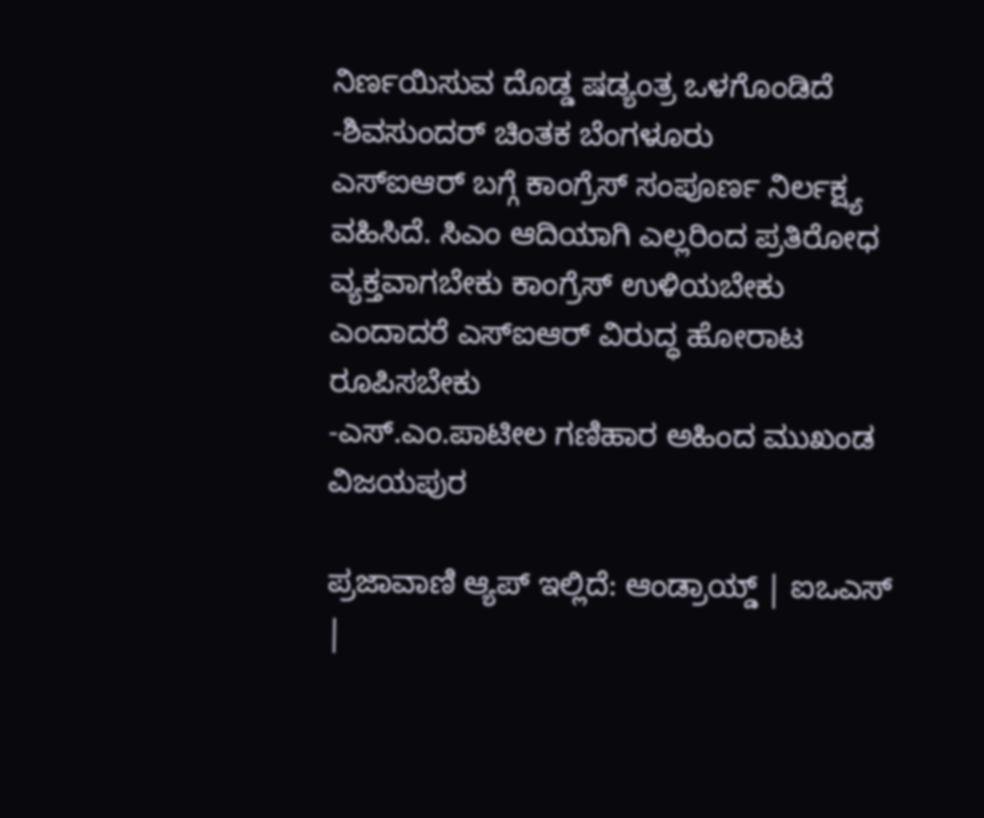ನಿರ್ಣಯಿಸುವ ದೊಡ್ಡ ಷಡ್ಯಂತ್ರ ಒಳಗೊಂಡಿದೆ
-ಶಿವಸುಂದರ್‌ ಚಿಂತಕ ಬೆಂಗಳೂರು
ಎಸ್‌ಐಆರ್‌ ಬಗ್ಗೆ ಕಾಂಗ್ರೆಸ್ ಸಂಪೂರ್ಣ ನಿರ್ಲಕ್ಷ್ಯ ವಹಿಸಿದೆ. ಸಿಎಂ ಆದಿಯಾಗಿ ಎಲ್ಲರಿಂದ ಪ್ರತಿರೋಧ ವ್ಯಕ್ತವಾಗಬೇಕು ಕಾಂಗ್ರೆಸ್ ಉಳಿಯಬೇಕು ಎಂದಾದರೆ ಎಸ್‌ಐಆರ್ ವಿರುದ್ಧ ಹೋರಾಟ ರೂಪಿಸಬೇಕು
-ಎಸ್.ಎಂ.ಪಾಟೀಲ ಗಣಿಹಾರ ಅಹಿಂದ ಮುಖಂಡ ವಿಜಯಪುರ

ಪ್ರಜಾವಾಣಿ ಆ್ಯಪ್ ಇಲ್ಲಿದೆ: ಆಂಡ್ರಾಯ್ಡ್ | ಐಒಎಸ್ |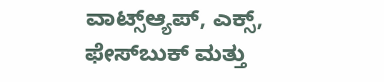ವಾಟ್ಸ್ಆ್ಯಪ್, ಎಕ್ಸ್, ಫೇಸ್‌ಬುಕ್ ಮತ್ತು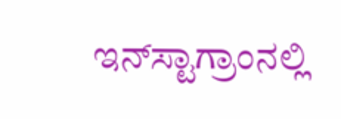ಇನ್‌ಸ್ಟಾಗ್ರಾಂನಲ್ಲಿ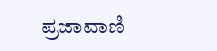ಪ್ರಜಾವಾಣಿ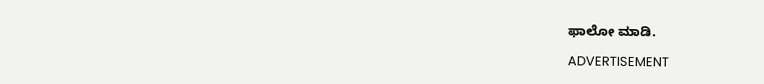ಫಾಲೋ ಮಾಡಿ.

ADVERTISEMENT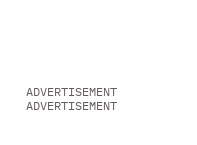ADVERTISEMENT
ADVERTISEMENT